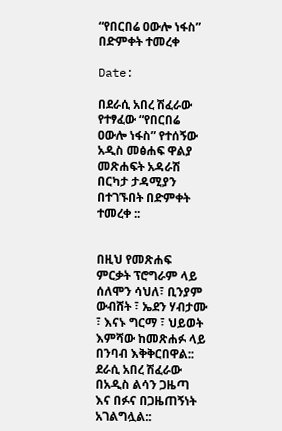“የበርበሬ ዐውሎ ነፋስ” በድምቀት ተመረቀ

Date:

በደራሲ አበረ ሽፈራው የተፃፈው “የበርበሬ ዐውሎ ነፋስ” የተሰኝው አዲስ መፅሐፍ ዋልያ መጽሐፍት አዳራሽ በርካታ ታዳሚያን በተገኙበት በድምቀት ተመረቀ ::


በዚህ የመጽሐፍ ምርቃት ፕሮግራም ላይ ሰለሞን ሳህለ፣ ቢንያም ውብሸት ፣ ኤደን ሃብታሙ ፣ እናኑ ግርማ ፣ ህይወት እምሻው ከመጽሐፉ ላይ በንባብ እቅቅርበዋል:: ደራሲ አበረ ሽፈራው በአዲስ ልሳን ጋዜጣ እና በፉና በጋዜጠኝነት አገልግሏል::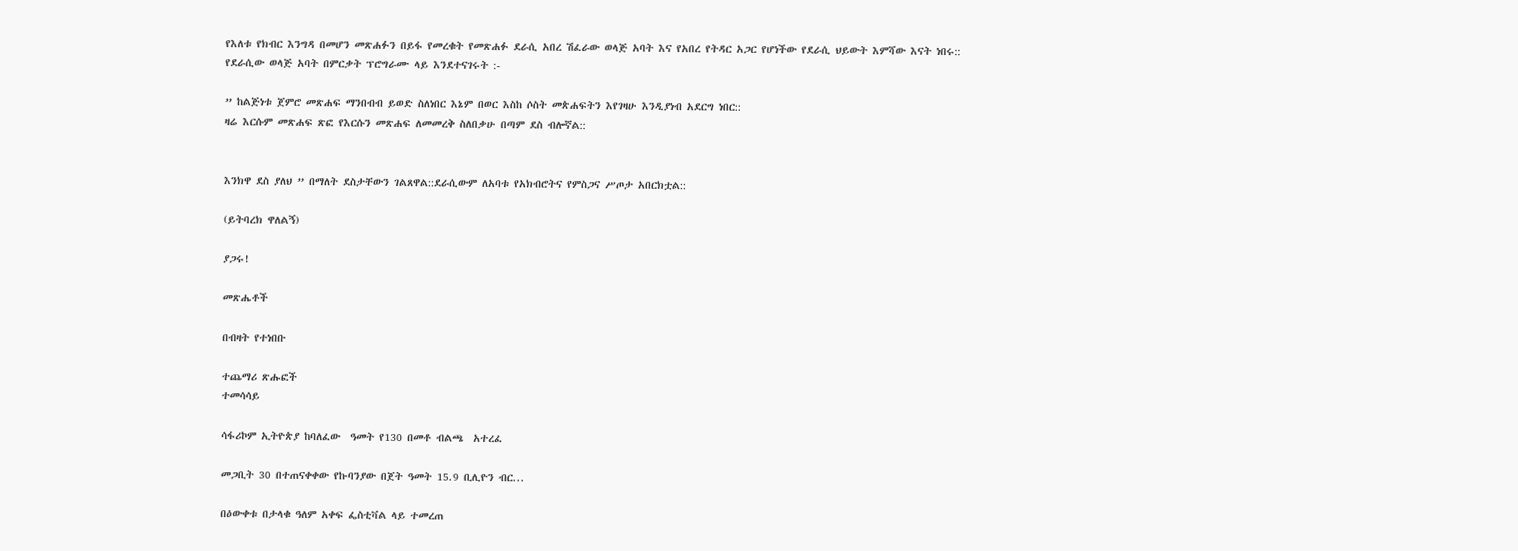የእለቱ የክብር እንግዳ በመሆን መጽሐፉን በይፋ የመረቁት የመጽሐፉ ደራሲ አበረ ሽፈራው ወላጅ አባት እና የአበረ የትዳር አጋር የሆነችው የደራሲ ህይውት እምሻው እናት ነበሩ:: የደራሲው ወላጅ አባት በምርቃት ፕሮግራሙ ላይ እንደተናገሩት :-

” ከልጅነቱ ጀምሮ መጽሐፍ ማንበብብ ይወድ ስለነበር እኔም በወር እስከ ሶስት መጵሐፍትን እየገዛሁ እንዲያነብ አደርግ ነበር::
ዛሬ እርሱም መጽሐፍ ጽፎ የእርሱን መጽሐፍ ለመመረቅ ስለበቃሁ በጣም ደስ ብሎኛል::


እንክዋ ደስ ያለህ ” በማለት ደስታቸውን ገልጸዋል::ደራሲውም ለአባቱ የአክብሮትና የምስጋና ሥጦታ አበርክቷል::

(ይትባረክ ዋለልኝ)

ያጋሩ!

መጽሔቶች

በብዛት የተነበቡ

ተጨማሪ ጽሑፎች
ተመሳሳይ

ሳፋሪኮም ኢትዮጵያ ከባለፈው  ዓመት የ130 በመቶ ብልጫ  አተረፈ

መጋቢት 30 በተጠናቀቀው የኩባንያው በጀት ዓመት 15.9 ቢሊዮን ብር...

በዕውቀቱ በታላቁ ዓለም አቀፍ ፌስቲቫል ላይ ተመረጠ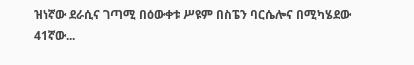ዝነኛው ደራሲና ገጣሚ በዕውቀቱ ሥዩም በስፔን ባርሴሎና በሚካሄደው 41ኛው...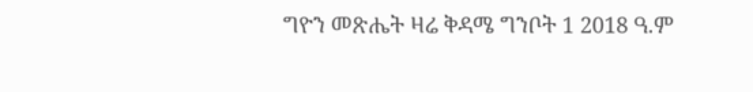ግዮን መጽሔት ዛሬ ቅዳሜ ግንቦት 1 2018 ዓ.ም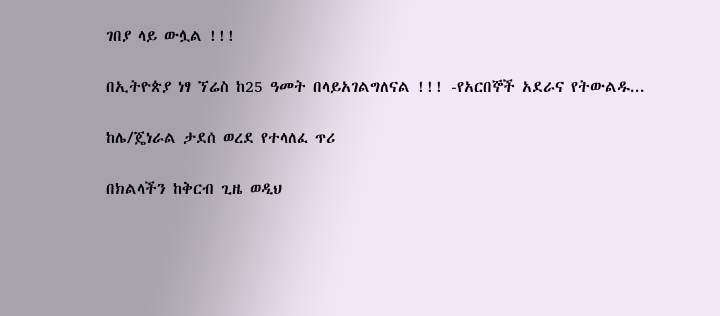ገበያ ላይ ውሏል !!!

በኢትዮጵያ ነፃ ኘሬስ ከ25 ዓመት በላይአገልግለናል !!! -የአርበኞች አደራና የትውልዱ...

ከሌ/ጄነራል ታደሰ ወረደ የተላለፈ ጥሪ

በክልላችን ከቅርብ ጊዜ ወዲህ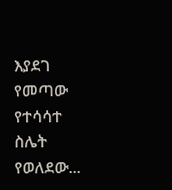እያደገ የመጣው የተሳሳተ ስሌት የወለደው...